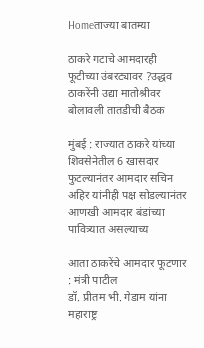Homeताज्या बातम्या

ठाकरे गटाचे आमदारही फूटीच्या उंबरट्यावर ?उद्धव ठाकरेंनी उद्या मातोश्रीवर बोलावली तातडीची बैठक

मुंबई : राज्यात ठाकरे यांच्या शिवसेनेतील 6 खासदार फुटल्यानंतर आमदार सचिन अहिर यांनीही पक्ष सोडल्यानंतर आणखी आमदार बंडांच्या पावित्र्यात असल्याच्य

आता ठाकरेंचे आमदार फूटणार : मंत्री पाटील
डॉ. प्रीतम भी. गेडाम यांना महाराष्ट्र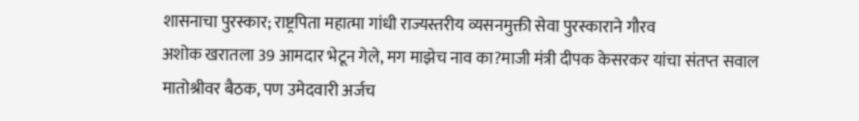शासनाचा पुरस्कार; राष्ट्रपिता महात्मा गांधी राज्यस्तरीय व्यसनमुक्ती सेवा पुरस्काराने गौरव
अशोक खरातला 39 आमदार भेटून गेले, मग माझेच नाव का?माजी मंत्री दीपक केसरकर यांचा संतप्त सवाल
मातोश्रीवर बैठक, पण उमेदवारी अर्जच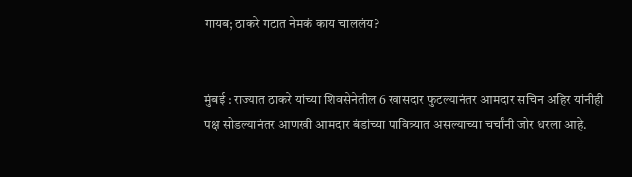गायब; ठाकरे गटात नेमकं काय चाललंय?


मुंबई : राज्यात ठाकरे यांच्या शिवसेनेतील 6 खासदार फुटल्यानंतर आमदार सचिन अहिर यांनीही पक्ष सोडल्यानंतर आणखी आमदार बंडांच्या पावित्र्यात असल्याच्या चर्चांनी जोर धरला आहे.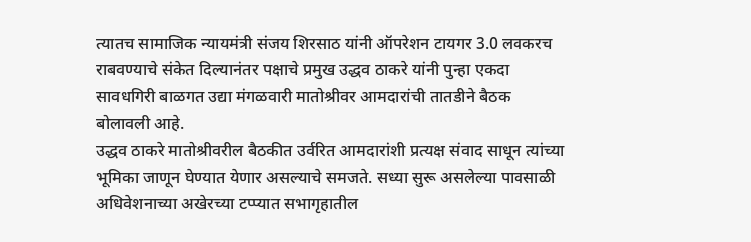त्यातच सामाजिक न्यायमंत्री संजय शिरसाठ यांनी ऑपरेशन टायगर 3.0 लवकरच राबवण्याचे संकेत दिल्यानंतर पक्षाचे प्रमुख उद्धव ठाकरे यांनी पुन्हा एकदा सावधगिरी बाळगत उद्या मंगळवारी मातोश्रीवर आमदारांची तातडीने बैठक बोलावली आहे.
उद्धव ठाकरे मातोश्रीवरील बैठकीत उर्वरित आमदारांशी प्रत्यक्ष संवाद साधून त्यांच्या भूमिका जाणून घेण्यात येणार असल्याचे समजते. सध्या सुरू असलेल्या पावसाळी अधिवेशनाच्या अखेरच्या टप्प्यात सभागृहातील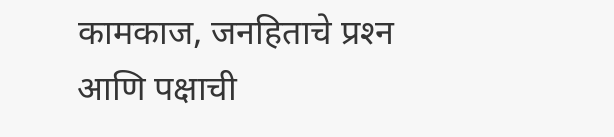कामकाज, जनहिताचे प्रश्‍न आणि पक्षाची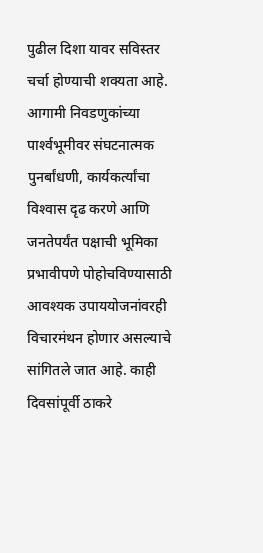पुढील दिशा यावर सविस्तर चर्चा होण्याची शक्यता आहे. आगामी निवडणुकांच्या पार्श्‍वभूमीवर संघटनात्मक पुनर्बांधणी, कार्यकर्त्यांचा विश्‍वास दृढ करणे आणि जनतेपर्यंत पक्षाची भूमिका प्रभावीपणे पोहोचविण्यासाठी आवश्यक उपाययोजनांवरही विचारमंथन होणार असल्याचे सांगितले जात आहे. काही दिवसांपूर्वी ठाकरे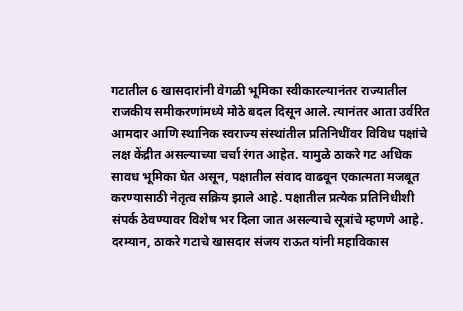गटातील 6 खासदारांनी वेगळी भूमिका स्वीकारल्यानंतर राज्यातील राजकीय समीकरणांमध्ये मोठे बदल दिसून आले. त्यानंतर आता उर्वरित आमदार आणि स्थानिक स्वराज्य संस्थांतील प्रतिनिधींवर विविध पक्षांचे लक्ष केंद्रीत असल्याच्या चर्चा रंगत आहेत. यामुळे ठाकरे गट अधिक सावध भूमिका घेत असून, पक्षातील संवाद वाढवून एकात्मता मजबूत करण्यासाठी नेतृत्व सक्रिय झाले आहे. पक्षातील प्रत्येक प्रतिनिधीशी संपर्क ठेवण्यावर विशेष भर दिला जात असल्याचे सूत्रांचे म्हणणे आहे.
दरम्यान, ठाकरे गटाचे खासदार संजय राऊत यांनी महाविकास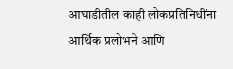आघाडीतील काही लोकप्रतिनिधींना आर्थिक प्रलोभने आणि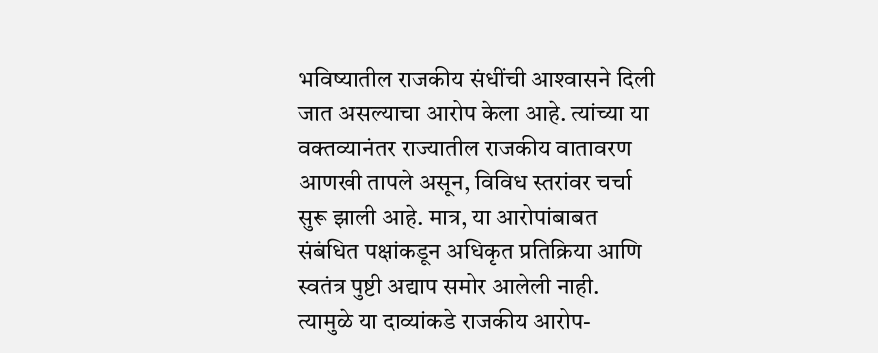भविष्यातील राजकीय संधींची आश्‍वासने दिली जात असल्याचा आरोप केला आहे. त्यांच्या या वक्तव्यानंतर राज्यातील राजकीय वातावरण आणखी तापले असून, विविध स्तरांवर चर्चा सुरू झाली आहे. मात्र, या आरोपांबाबत संबंधित पक्षांकडून अधिकृत प्रतिक्रिया आणि स्वतंत्र पुष्टी अद्याप समोर आलेली नाही. त्यामुळे या दाव्यांकडे राजकीय आरोप-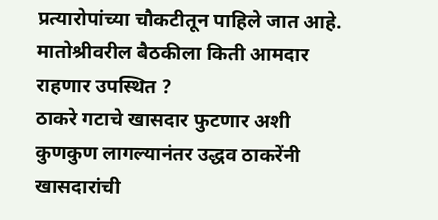प्रत्यारोपांच्या चौकटीतून पाहिले जात आहे.
मातोश्रीवरील बैठकीला किती आमदार राहणार उपस्थित ?
ठाकरे गटाचे खासदार फुटणार अशी कुणकुण लागल्यानंतर उद्धव ठाकरेंनी खासदारांची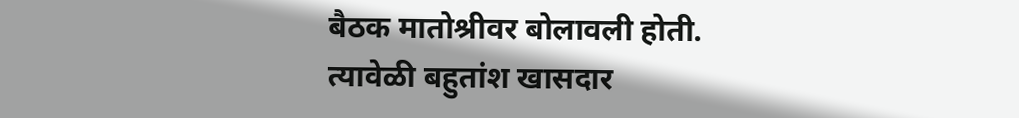बैठक मातोश्रीवर बोलावली होती. त्यावेळी बहुतांश खासदार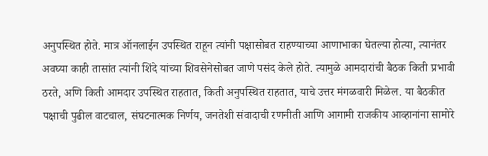अनुपस्थित होते. मात्र ऑनलाईन उपस्थित राहून त्यांनी पक्षासोबत राहण्याच्या आणाभाका घेतल्या होत्या, त्यानंतर अवघ्या काही तासांत त्यांनी शिंदे यांच्या शिवसेनेसोबत जाणे पसंद केले होते. त्यामुळे आमदारांची बैठक किती प्रभावी ठरते, अणि किती आमदार उपस्थित राहतात, किती अनुपस्थित राहतात, याचे उत्तर मंगळवारी मिळेल. या बैठकीत पक्षाची पुढील वाटचाल, संघटनात्मक निर्णय, जनतेशी संवादाची रणनीती आणि आगामी राजकीय आव्हानांना सामोरे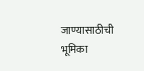जाण्यासाठीची भूमिका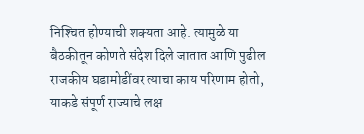निश्‍चित होण्याची शक्यता आहे. त्यामुळे या बैठकीतून कोणते संदेश दिले जातात आणि पुढील राजकीय घडामोडींवर त्याचा काय परिणाम होतो, याकडे संपूर्ण राज्याचे लक्ष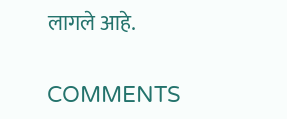लागले आहे.

COMMENTS